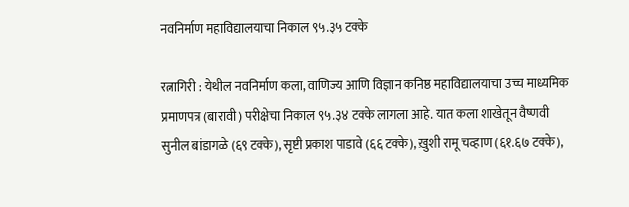नवनिर्माण महाविद्यालयाचा निकाल ९५.३५ टक्के

रत्नागिरी : येथील नवनिर्माण कला, वाणिज्य आणि विज्ञान कनिष्ठ महाविद्यालयाचा उच्च माध्यमिक प्रमाणपत्र (बारावी) परीक्षेचा निकाल ९५.३४ टक्के लागला आहे. यात कला शाखेतून वैष्णवी सुनील बांडागळे (६९ टक्के), सृष्टी प्रकाश पाडावे (६६ टक्के), ख़ुशी रामू चव्हाण (६१.६७ टक्के),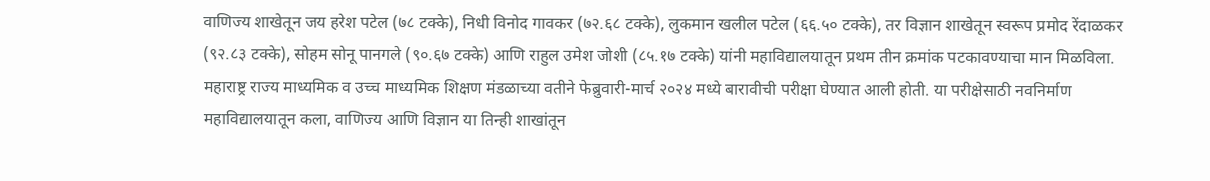वाणिज्य शाखेतून जय हरेश पटेल (७८ टक्के), निधी विनोद गावकर (७२.६८ टक्के), लुकमान खलील पटेल (६६.५० टक्के), तर विज्ञान शाखेतून स्वरूप प्रमोद रेंदाळकर (९२.८३ टक्के), सोहम सोनू पानगले (९०.६७ टक्के) आणि राहुल उमेश जोशी (८५.१७ टक्के) यांनी महाविद्यालयातून प्रथम तीन क्रमांक पटकावण्याचा मान मिळविला.
महाराष्ट्र राज्य माध्यमिक व उच्च माध्यमिक शिक्षण मंडळाच्या वतीने फेब्रुवारी-मार्च २०२४ मध्ये बारावीची परीक्षा घेण्यात आली होती. या परीक्षेसाठी नवनिर्माण महाविद्यालयातून कला, वाणिज्य आणि विज्ञान या तिन्ही शाखांतून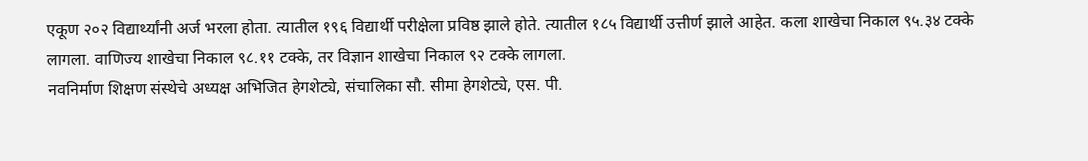एकूण २०२ विद्यार्थ्यांनी अर्ज भरला होता. त्यातील १९६ विद्यार्थी परीक्षेला प्रविष्ठ झाले होते. त्यातील १८५ विद्यार्थी उत्तीर्ण झाले आहेत. कला शाखेचा निकाल ९५.३४ टक्के लागला. वाणिज्य शाखेचा निकाल ९८.११ टक्के, तर विज्ञान शाखेचा निकाल ९२ टक्के लागला.
नवनिर्माण शिक्षण संस्थेचे अध्यक्ष अभिजित हेगशेट्ये, संचालिका सौ. सीमा हेगशेट्ये, एस. पी.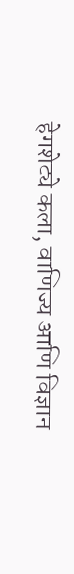हेगशेट्ये कला, वाणिज्य आणि विज्ञान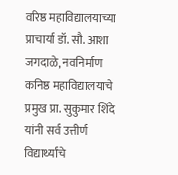वरिष्ठ महाविद्यालयाच्या प्राचार्या डॉ. सौ. आशा जगदाळे, नवनिर्माण कनिष्ठ महाविद्यालयाचे प्रमुख प्रा. सुकुमार शिंदे यांनी सर्व उत्तीर्ण विद्यार्थ्यांचे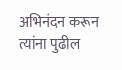अभिनंदन करून त्यांना पुढील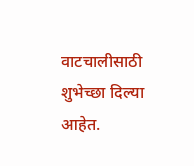वाटचालीसाठी शुभेच्छा दिल्या आहेत.